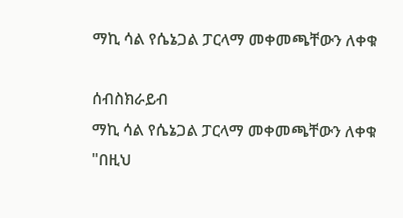ማኪ ሳል የሴኔጋል ፓርላማ መቀመጫቸውን ለቀቁ

ሰብስክራይብ
ማኪ ሳል የሴኔጋል ፓርላማ መቀመጫቸውን ለቀቁ "በዚህ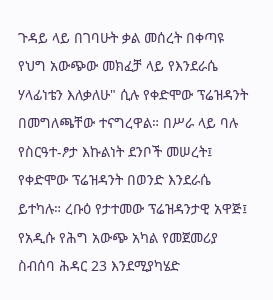ጉዳይ ላይ በገባሁት ቃል መሰረት በቀጣዩ የህግ አውጭው መክፈቻ ላይ የእንደራሴ ሃላፊነቴን እለቃለሁ" ሲሉ የቀድሞው ፕሬዝዳንት በመግለጫቸው ተናግረዋል። በሥራ ላይ ባሉ የስርዓተ-ፆታ እኩልነት ደንቦች መሠረት፤ የቀድሞው ፕሬዝዳንት በወንድ እንደራሴ ይተካሉ። ረቡዕ የታተመው ፕሬዝዳንታዊ አዋጅ፤ የአዲሱ የሕግ አውጭ አካል የመጀመሪያ ስብሰባ ሕዳር 23 እንደሚያካሄድ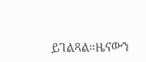ይገልጻል።ዜናውን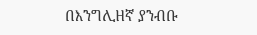በእንግሊዘኛ ያንብቡ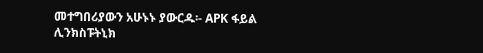መተግበሪያውን አሁኑኑ ያውርዱ፡- APK ፋይል ሊንክስፑትኒክ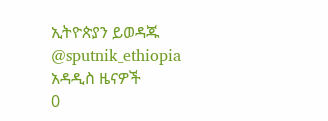ኢትዮጵያን ይወዳጁ @sputnik_ethiopia
አዳዲስ ዜናዎች
0